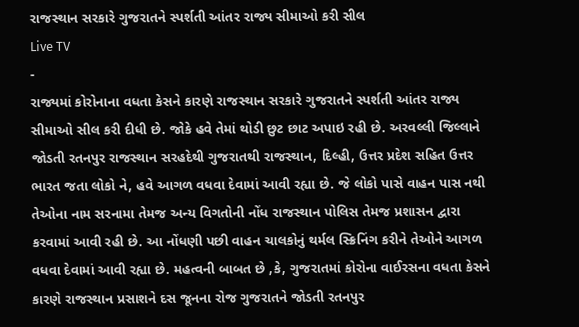રાજસ્થાન સરકારે ગુજરાતને સ્પર્શતી આંતર રાજ્ય સીમાઓ કરી સીલ
Live TV
-
રાજ્યમાં કોરોનાના વધતા કેસને કારણે રાજસ્થાન સરકારે ગુજરાતને સ્પર્શતી આંતર રાજ્ય સીમાઓ સીલ કરી દીધી છે. જોકે હવે તેમાં થોડી છુટ છાટ અપાઇ રહી છે. અરવલ્લી જિલ્લાને જોડતી રતનપુર રાજસ્થાન સરહદેથી ગુજરાતથી રાજસ્થાન, દિલ્હી, ઉત્તર પ્રદેશ સહિત ઉત્તર ભારત જતા લોકો ને, હવે આગળ વધવા દેવામાં આવી રહ્યા છે. જે લોકો પાસે વાહન પાસ નથી તેઓના નામ સરનામા તેમજ અન્ય વિગતોની નોંધ રાજસ્થાન પોલિસ તેમજ પ્રશાસન દ્વારા કરવામાં આવી રહી છે. આ નોંધણી પછી વાહન ચાલકોનું થર્મલ સ્ક્રિનિંગ કરીને તેઓને આગળ વધવા દેવામાં આવી રહ્યા છે. મહત્વની બાબત છે ,કે, ગુજરાતમાં કોરોના વાઈરસના વધતા કેસને કારણે રાજસ્થાન પ્રસાશને દસ જૂનના રોજ ગુજરાતને જોડતી રતનપુર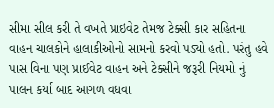સીમા સીલ કરી તે વખતે પ્રાઇવેટ તેમજ ટેક્સી કાર સહિતના વાહન ચાલકોને હાલાકીઓનો સામનો કરવો પડ્યો હતો. પરંતુ હવે પાસ વિના પણ પ્રાઈવેટ વાહન અને ટેક્સીને જરૂરી નિયમો નું પાલન કર્યા બાદ આગળ વધવા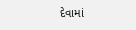દેવામાં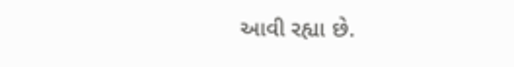આવી રહ્યા છે.